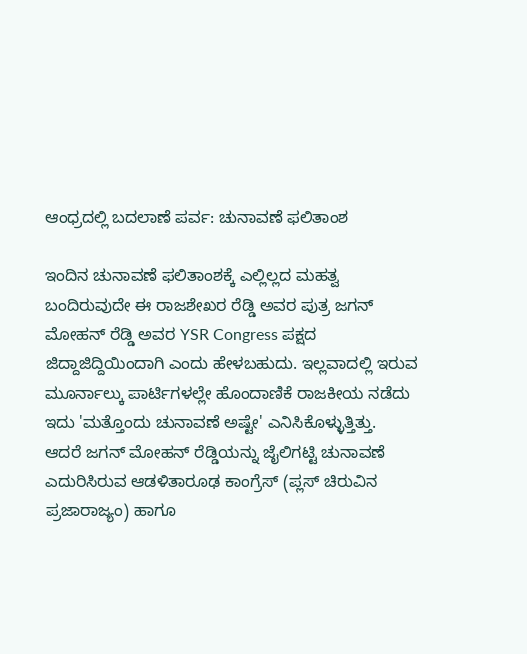ಆಂಧ್ರದಲ್ಲಿ ಬದಲಾಣೆ ಪರ್ವ: ಚುನಾವಣೆ ಫಲಿತಾಂಶ

ಇಂದಿನ ಚುನಾವಣೆ ಫಲಿತಾಂಶಕ್ಕೆ ಎಲ್ಲಿಲ್ಲದ ಮಹತ್ವ ಬಂದಿರುವುದೇ ಈ ರಾಜಶೇಖರ ರೆಡ್ಡಿ ಅವರ ಪುತ್ರ ಜಗನ್ ಮೋಹನ್ ರೆಡ್ಡಿ ಅವರ YSR Congress ಪಕ್ಷದ ಜಿದ್ದಾಜಿದ್ದಿಯಿಂದಾಗಿ ಎಂದು ಹೇಳಬಹುದು. ಇಲ್ಲವಾದಲ್ಲಿ ಇರುವ ಮೂರ್ನಾಲ್ಕು ಪಾರ್ಟಿಗಳಲ್ಲೇ ಹೊಂದಾಣಿಕೆ ರಾಜಕೀಯ ನಡೆದು ಇದು 'ಮತ್ತೊಂದು ಚುನಾವಣೆ ಅಷ್ಟೇ' ಎನಿಸಿಕೊಳ್ಳುತ್ತಿತ್ತು.
ಆದರೆ ಜಗನ್ ಮೋಹನ್ ರೆಡ್ಡಿಯನ್ನು ಜೈಲಿಗಟ್ಟಿ ಚುನಾವಣೆ ಎದುರಿಸಿರುವ ಆಡಳಿತಾರೂಢ ಕಾಂಗ್ರೆಸ್ (ಪ್ಲಸ್ ಚಿರುವಿನ ಪ್ರಜಾರಾಜ್ಯಂ) ಹಾಗೂ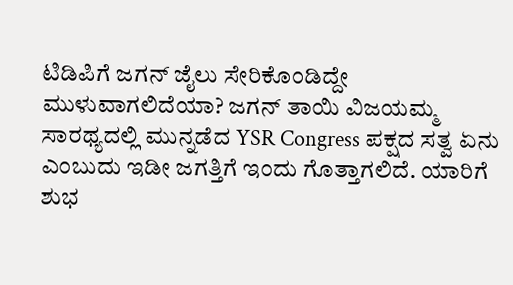ಟಿಡಿಪಿಗೆ ಜಗನ್ ಜೈಲು ಸೇರಿಕೊಂಡಿದ್ದೇ ಮುಳುವಾಗಲಿದೆಯಾ? ಜಗನ್ ತಾಯಿ ವಿಜಯಮ್ಮ ಸಾರಥ್ಯದಲ್ಲಿ ಮುನ್ನಡೆದ YSR Congress ಪಕ್ಷದ ಸತ್ವ ಏನು ಎಂಬುದು ಇಡೀ ಜಗತ್ತಿಗೆ ಇಂದು ಗೊತ್ತಾಗಲಿದೆ. ಯಾರಿಗೆ ಶುಭ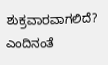ಶುಕ್ರವಾರವಾಗಲಿದೆ? ಎಂದಿನಂತೆ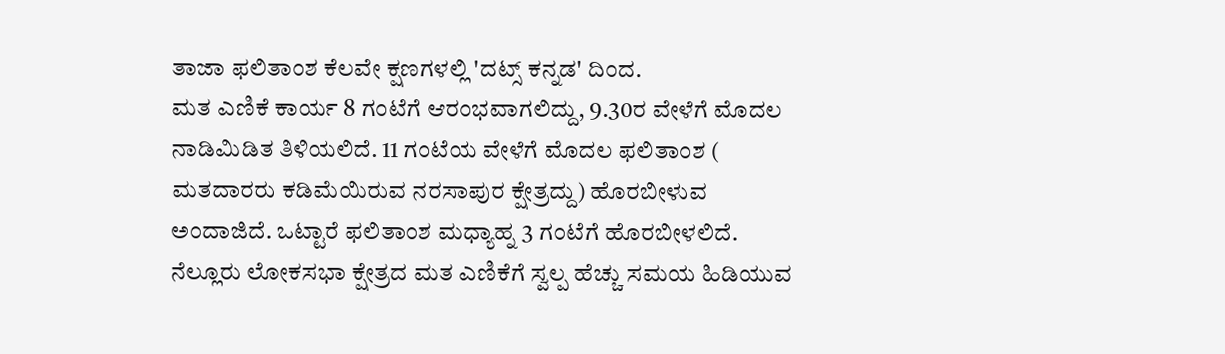ತಾಜಾ ಫಲಿತಾಂಶ ಕೆಲವೇ ಕ್ಷಣಗಳಲ್ಲಿ 'ದಟ್ಸ್ ಕನ್ನಡ' ದಿಂದ.
ಮತ ಎಣಿಕೆ ಕಾರ್ಯ 8 ಗಂಟೆಗೆ ಆರಂಭವಾಗಲಿದ್ದು, 9.30ರ ವೇಳೆಗೆ ಮೊದಲ ನಾಡಿಮಿಡಿತ ತಿಳಿಯಲಿದೆ. 11 ಗಂಟೆಯ ವೇಳೆಗೆ ಮೊದಲ ಫಲಿತಾಂಶ ( ಮತದಾರರು ಕಡಿಮೆಯಿರುವ ನರಸಾಪುರ ಕ್ಷೇತ್ರದ್ದು) ಹೊರಬೀಳುವ ಅಂದಾಜಿದೆ. ಒಟ್ಟಾರೆ ಫಲಿತಾಂಶ ಮಧ್ಯಾಹ್ನ 3 ಗಂಟೆಗೆ ಹೊರಬೀಳಲಿದೆ. ನೆಲ್ಲೂರು ಲೋಕಸಭಾ ಕ್ಷೇತ್ರದ ಮತ ಎಣಿಕೆಗೆ ಸ್ವಲ್ಪ ಹೆಚ್ಚು ಸಮಯ ಹಿಡಿಯುವ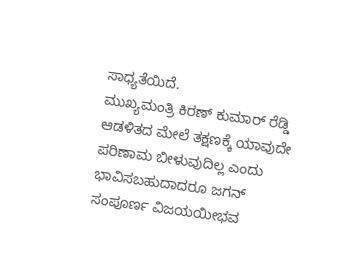ಸಾಧ್ಯತೆಯಿದೆ.
ಮುಖ್ಯಮಂತ್ರಿ ಕಿರಣ್ ಕುಮಾರ್ ರೆಡ್ಡಿ ಆಡಳಿತದ ಮೇಲೆ ತಕ್ಷಣಕ್ಕೆ ಯಾವುದೇ ಪರಿಣಾಮ ಬೀಳುವುದಿಲ್ಲ ಎಂದು ಭಾವಿಸಬಹುದಾದರೂ ಜಗನ್ ಸಂಪೂರ್ಣ ವಿಜಯಯೀಭವ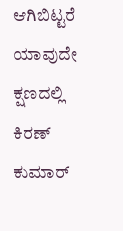ಆಗಿಬಿಟ್ಟರೆ ಯಾವುದೇ ಕ್ಷಣದಲ್ಲಿ ಕಿರಣ್ ಕುಮಾರ್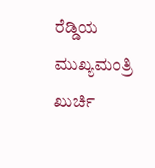ರೆಡ್ಡಿಯ ಮುಖ್ಯಮಂತ್ರಿ ಖುರ್ಚಿ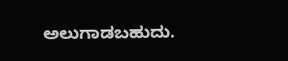ಅಲುಗಾಡಬಹುದು.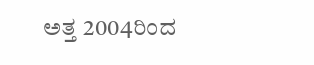ಅತ್ತ 2004ರಿಂದ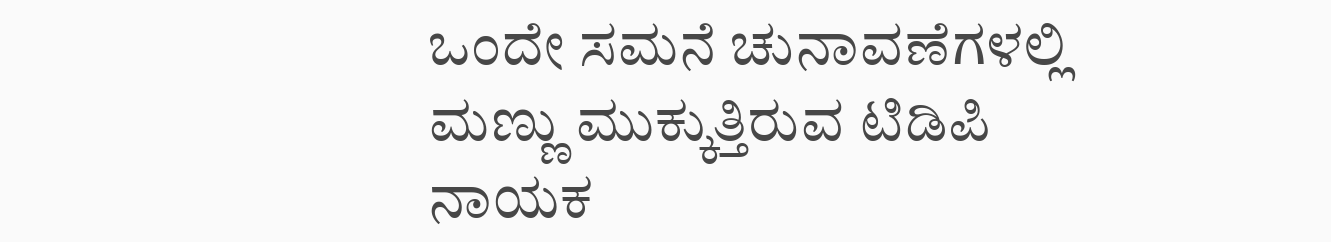ಒಂದೇ ಸಮನೆ ಚುನಾವಣೆಗಳಲ್ಲಿ ಮಣ್ಣು ಮುಕ್ಕುತ್ತಿರುವ ಟಿಡಿಪಿ ನಾಯಕ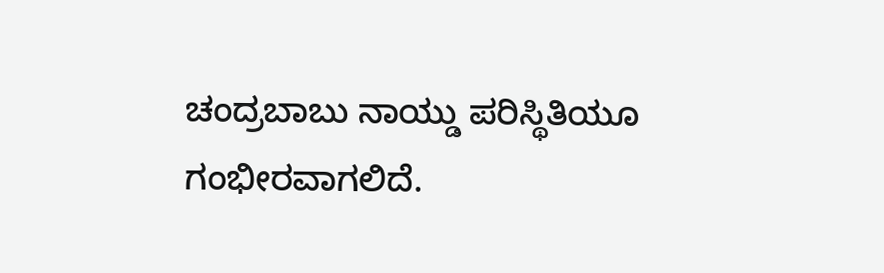ಚಂದ್ರಬಾಬು ನಾಯ್ಡು ಪರಿಸ್ಥಿತಿಯೂ ಗಂಭೀರವಾಗಲಿದೆ.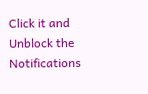Click it and Unblock the Notifications